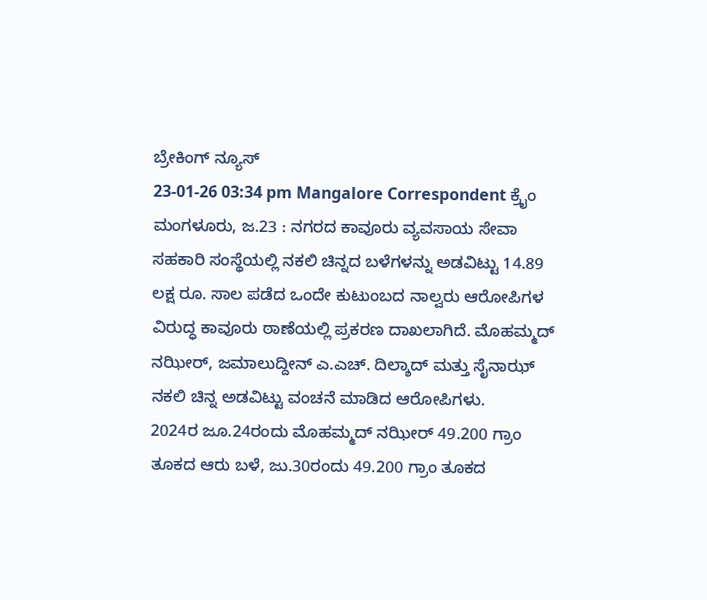ಬ್ರೇಕಿಂಗ್ ನ್ಯೂಸ್
23-01-26 03:34 pm Mangalore Correspondent ಕ್ರೈಂ
ಮಂಗಳೂರು, ಜ.23 : ನಗರದ ಕಾವೂರು ವ್ಯವಸಾಯ ಸೇವಾ ಸಹಕಾರಿ ಸಂಸ್ಥೆಯಲ್ಲಿ ನಕಲಿ ಚಿನ್ನದ ಬಳೆಗಳನ್ನು ಅಡವಿಟ್ಟು 14.89 ಲಕ್ಷ ರೂ. ಸಾಲ ಪಡೆದ ಒಂದೇ ಕುಟುಂಬದ ನಾಲ್ವರು ಆರೋಪಿಗಳ ವಿರುದ್ಧ ಕಾವೂರು ಠಾಣೆಯಲ್ಲಿ ಪ್ರಕರಣ ದಾಖಲಾಗಿದೆ. ಮೊಹಮ್ಮದ್ ನಝೀರ್, ಜಮಾಲುದ್ದೀನ್ ಎ.ಎಚ್. ದಿಲ್ಶಾದ್ ಮತ್ತು ಸೈನಾಝ್ ನಕಲಿ ಚಿನ್ನ ಅಡವಿಟ್ಟು ವಂಚನೆ ಮಾಡಿದ ಆರೋಪಿಗಳು.
2024ರ ಜೂ.24ರಂದು ಮೊಹಮ್ಮದ್ ನಝೀರ್ 49.200 ಗ್ರಾಂ ತೂಕದ ಆರು ಬಳೆ, ಜು.30ರಂದು 49.200 ಗ್ರಾಂ ತೂಕದ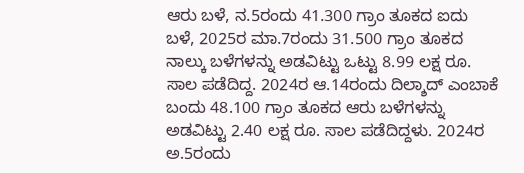ಆರು ಬಳೆ, ನ.5ರಂದು 41.300 ಗ್ರಾಂ ತೂಕದ ಐದು ಬಳೆ, 2025ರ ಮಾ.7ರಂದು 31.500 ಗ್ರಾಂ ತೂಕದ ನಾಲ್ಕು ಬಳೆಗಳನ್ನು ಅಡವಿಟ್ಟು ಒಟ್ಟು 8.99 ಲಕ್ಷ ರೂ. ಸಾಲ ಪಡೆದಿದ್ದ. 2024ರ ಆ.14ರಂದು ದಿಲ್ಶಾದ್ ಎಂಬಾಕೆ ಬಂದು 48.100 ಗ್ರಾಂ ತೂಕದ ಆರು ಬಳೆಗಳನ್ನು ಅಡವಿಟ್ಟು 2.40 ಲಕ್ಷ ರೂ. ಸಾಲ ಪಡೆದಿದ್ದಳು. 2024ರ ಅ.5ರಂದು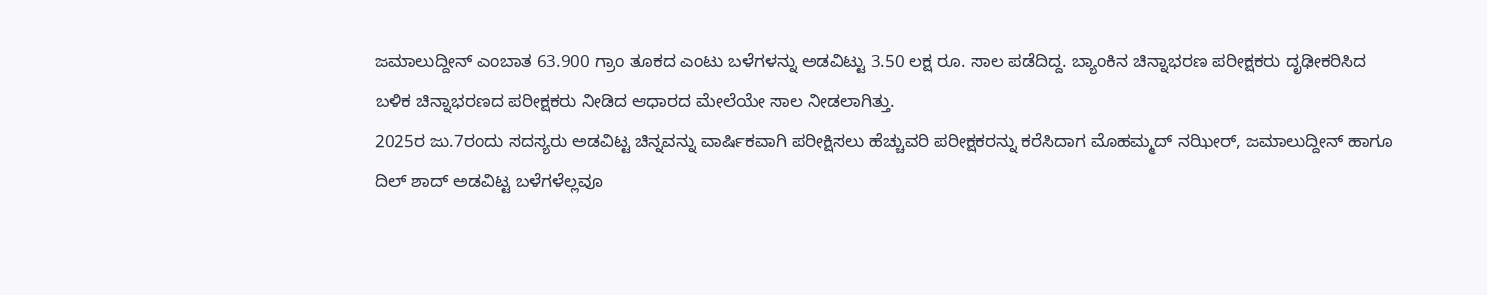ಜಮಾಲುದ್ದೀನ್ ಎಂಬಾತ 63.900 ಗ್ರಾಂ ತೂಕದ ಎಂಟು ಬಳೆಗಳನ್ನು ಅಡವಿಟ್ಟು 3.50 ಲಕ್ಷ ರೂ. ಸಾಲ ಪಡೆದಿದ್ದ. ಬ್ಯಾಂಕಿನ ಚಿನ್ನಾಭರಣ ಪರೀಕ್ಷಕರು ದೃಢೀಕರಿಸಿದ ಬಳಿಕ ಚಿನ್ನಾಭರಣದ ಪರೀಕ್ಷಕರು ನೀಡಿದ ಆಧಾರದ ಮೇಲೆಯೇ ಸಾಲ ನೀಡಲಾಗಿತ್ತು.
2025ರ ಜು.7ರಂದು ಸದಸ್ಯರು ಅಡವಿಟ್ಟ ಚಿನ್ನವನ್ನು ವಾರ್ಷಿಕವಾಗಿ ಪರೀಕ್ಷಿಸಲು ಹೆಚ್ಚುವರಿ ಪರೀಕ್ಷಕರನ್ನು ಕರೆಸಿದಾಗ ಮೊಹಮ್ಮದ್ ನಝೀರ್, ಜಮಾಲುದ್ದೀನ್ ಹಾಗೂ ದಿಲ್ ಶಾದ್ ಅಡವಿಟ್ಟ ಬಳೆಗಳೆಲ್ಲವೂ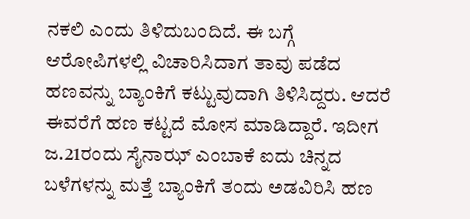ನಕಲಿ ಎಂದು ತಿಳಿದುಬಂದಿದೆ. ಈ ಬಗ್ಗೆ ಆರೋಪಿಗಳಲ್ಲಿ ವಿಚಾರಿಸಿದಾಗ ತಾವು ಪಡೆದ ಹಣವನ್ನು ಬ್ಯಾಂಕಿಗೆ ಕಟ್ಟುವುದಾಗಿ ತಿಳಿಸಿದ್ದರು. ಆದರೆ ಈವರೆಗೆ ಹಣ ಕಟ್ಟದೆ ಮೋಸ ಮಾಡಿದ್ದಾರೆ. ಇದೀಗ ಜ.21ರಂದು ಸೈನಾಝ್ ಎಂಬಾಕೆ ಐದು ಚಿನ್ನದ ಬಳೆಗಳನ್ನು ಮತ್ತೆ ಬ್ಯಾಂಕಿಗೆ ತಂದು ಅಡವಿರಿಸಿ ಹಣ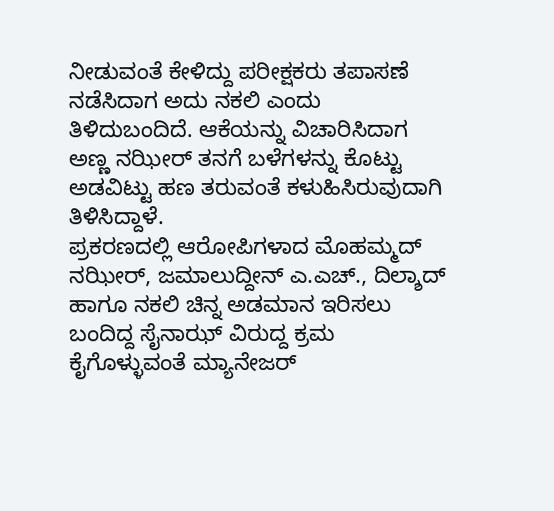ನೀಡುವಂತೆ ಕೇಳಿದ್ದು ಪರೀಕ್ಷಕರು ತಪಾಸಣೆ ನಡೆಸಿದಾಗ ಅದು ನಕಲಿ ಎಂದು ತಿಳಿದುಬಂದಿದೆ. ಆಕೆಯನ್ನು ವಿಚಾರಿಸಿದಾಗ ಅಣ್ಣ ನಝೀರ್ ತನಗೆ ಬಳೆಗಳನ್ನು ಕೊಟ್ಟು ಅಡವಿಟ್ಟು ಹಣ ತರುವಂತೆ ಕಳುಹಿಸಿರುವುದಾಗಿ ತಿಳಿಸಿದ್ದಾಳೆ.
ಪ್ರಕರಣದಲ್ಲಿ ಆರೋಪಿಗಳಾದ ಮೊಹಮ್ಮದ್ ನಝೀರ್, ಜಮಾಲುದ್ದೀನ್ ಎ.ಎಚ್., ದಿಲ್ಶಾದ್ ಹಾಗೂ ನಕಲಿ ಚಿನ್ನ ಅಡಮಾನ ಇರಿಸಲು ಬಂದಿದ್ದ ಸೈನಾಝ್ ವಿರುದ್ದ ಕ್ರಮ ಕೈಗೊಳ್ಳುವಂತೆ ಮ್ಯಾನೇಜರ್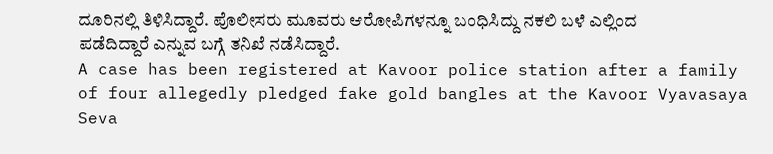ದೂರಿನಲ್ಲಿ ತಿಳಿಸಿದ್ದಾರೆ. ಪೊಲೀಸರು ಮೂವರು ಆರೋಪಿಗಳನ್ನೂ ಬಂಧಿಸಿದ್ದು ನಕಲಿ ಬಳೆ ಎಲ್ಲಿಂದ ಪಡೆದಿದ್ದಾರೆ ಎನ್ನುವ ಬಗ್ಗೆ ತನಿಖೆ ನಡೆಸಿದ್ದಾರೆ.
A case has been registered at Kavoor police station after a family of four allegedly pledged fake gold bangles at the Kavoor Vyavasaya Seva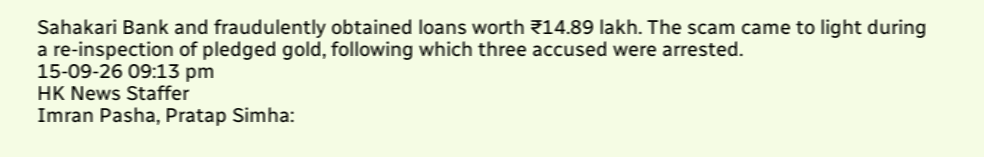Sahakari Bank and fraudulently obtained loans worth ₹14.89 lakh. The scam came to light during a re-inspection of pledged gold, following which three accused were arrested.
15-09-26 09:13 pm
HK News Staffer
Imran Pasha, Pratap Simha: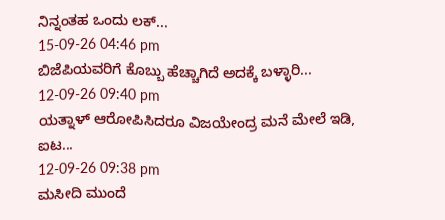ನಿನ್ನಂತಹ ಒಂದು ಲಕ್...
15-09-26 04:46 pm
ಬಿಜೆಪಿಯವರಿಗೆ ಕೊಬ್ಬು ಹೆಚ್ಚಾಗಿದೆ ಅದಕ್ಕೆ ಬಳ್ಳಾರಿ...
12-09-26 09:40 pm
ಯತ್ನಾಳ್ ಆರೋಪಿಸಿದರೂ ವಿಜಯೇಂದ್ರ ಮನೆ ಮೇಲೆ ಇಡಿ, ಐಟ...
12-09-26 09:38 pm
ಮಸೀದಿ ಮುಂದೆ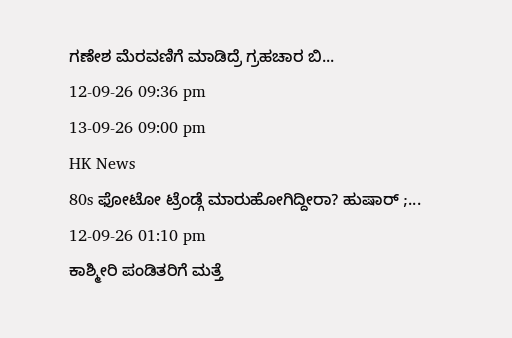ಗಣೇಶ ಮೆರವಣಿಗೆ ಮಾಡಿದ್ರೆ ಗ್ರಹಚಾರ ಬಿ...
12-09-26 09:36 pm
13-09-26 09:00 pm
HK News
80s ಫೋಟೋ ಟ್ರೆಂಡ್ಗೆ ಮಾರುಹೋಗಿದ್ದೀರಾ? ಹುಷಾರ್ ;...
12-09-26 01:10 pm
ಕಾಶ್ಮೀರಿ ಪಂಡಿತರಿಗೆ ಮತ್ತೆ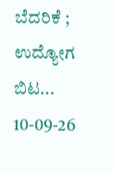ಬೆದರಿಕೆ ; ಉದ್ಯೋಗ ಬಿಟ...
10-09-26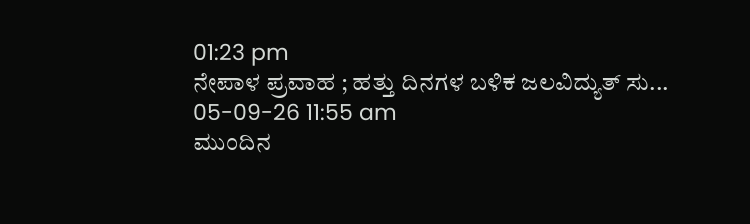01:23 pm
ನೇಪಾಳ ಪ್ರವಾಹ ; ಹತ್ತು ದಿನಗಳ ಬಳಿಕ ಜಲವಿದ್ಯುತ್ ಸು...
05-09-26 11:55 am
ಮುಂದಿನ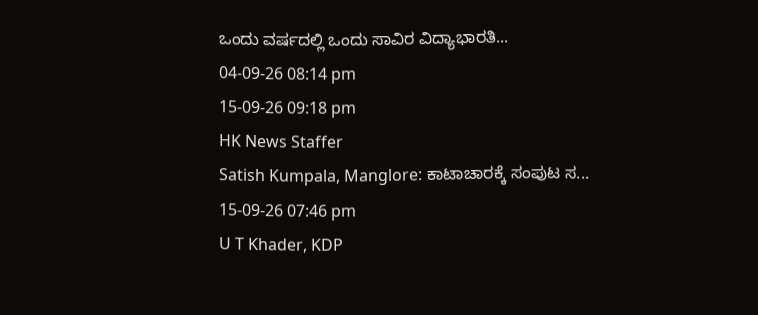ಒಂದು ವರ್ಷದಲ್ಲಿ ಒಂದು ಸಾವಿರ ವಿದ್ಯಾಭಾರತಿ...
04-09-26 08:14 pm
15-09-26 09:18 pm
HK News Staffer
Satish Kumpala, Manglore: ಕಾಟಾಚಾರಕ್ಕೆ ಸಂಪುಟ ಸ...
15-09-26 07:46 pm
U T Khader, KDP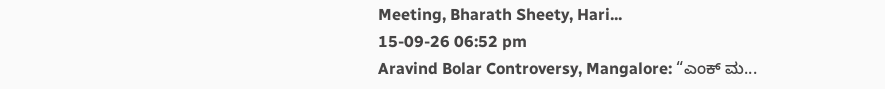Meeting, Bharath Sheety, Hari...
15-09-26 06:52 pm
Aravind Bolar Controversy, Mangalore: “ಎಂಕ್ ಮ...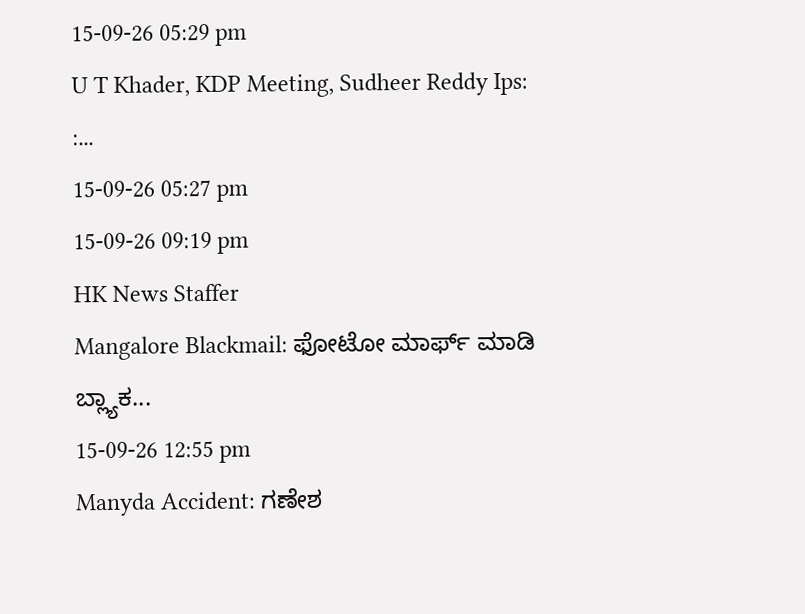15-09-26 05:29 pm
U T Khader, KDP Meeting, Sudheer Reddy Ips: :...
15-09-26 05:27 pm
15-09-26 09:19 pm
HK News Staffer
Mangalore Blackmail: ಫೋಟೋ ಮಾರ್ಫ್ ಮಾಡಿ ಬ್ಲ್ಯಾಕ...
15-09-26 12:55 pm
Manyda Accident: ಗಣೇಶ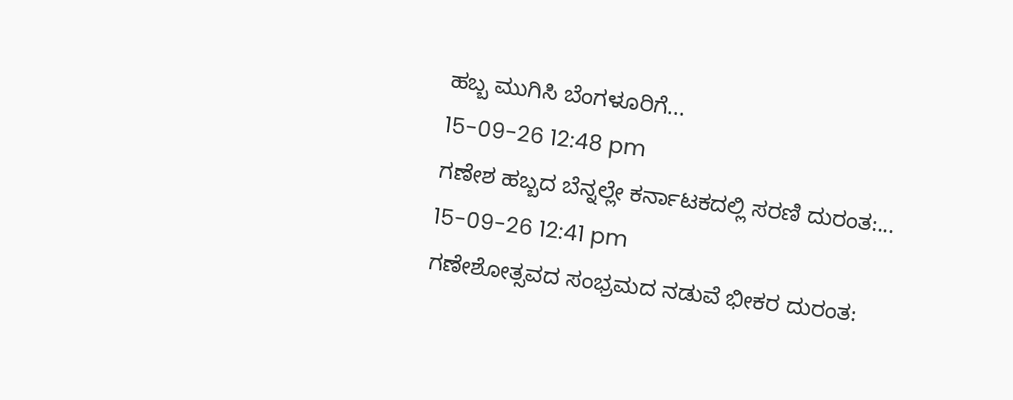ಹಬ್ಬ ಮುಗಿಸಿ ಬೆಂಗಳೂರಿಗೆ...
15-09-26 12:48 pm
ಗಣೇಶ ಹಬ್ಬದ ಬೆನ್ನಲ್ಲೇ ಕರ್ನಾಟಕದಲ್ಲಿ ಸರಣಿ ದುರಂತ:...
15-09-26 12:41 pm
ಗಣೇಶೋತ್ಸವದ ಸಂಭ್ರಮದ ನಡುವೆ ಭೀಕರ ದುರಂತ: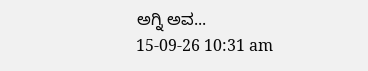ಅಗ್ನಿ ಅವ...
15-09-26 10:31 am